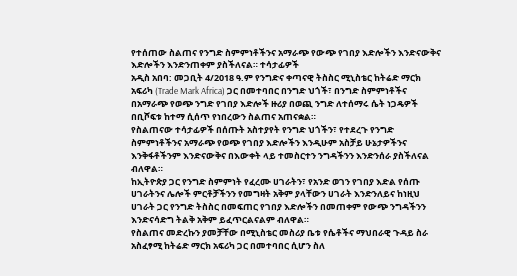የተሰጠው ስልጠና የንግድ ስምምነቶችንና አማራጭ የውጭ የገበያ እድሎችን እንድናውቅና እድሎችን እንድንጠቀም ያስችለናል። ተሳታፊዎች
አዲስ አበባ: መጋቢት 4/2018 ዓ.ም የንግድና ቀጣናዊ ትስስር ሚኒስቴር ከትሬድ ማርክ አፍሪካ (Trade Mark Africa) ጋር በመተባበር በንግድ ህጎች፣ በንግድ ስምምነቶችና በአማራጭ የወጭ ንግድ የገበያ እድሎች ዙሪያ በወጪ ንግድ ለተሰማሩ ሴት ነጋዴዎች በቢሾፍቱ ከተማ ሲሰጥ የነበረውን ስልጠና አጠናቋል።
የስልጠናው ተሳታፊዎች በሰጡት አስተያየት የንግድ ህጎችን፣ የተደረጉ የንግድ ስምምነቶችንና አማራጭ የወጭ የገበያ እድሎችን እንዲሁም አስቻይ ሁኔታዎችንና እንቅፋቶችንም እንድናውቅና በእውቀት ላይ ተመስርተን ንግዳችንን እንድንሰራ ያስችለናል ብለዋል።
ከኢትዮጵያ ጋር የንግድ ስምምነት የፈረሙ ሀገራትን፣ የአንድ ወገን የገበያ እድል የሰጡ ሀገራትንና ሌሎች ምርቶቻችንን የመግዛት አቅም ያላቸውን ሀገራት እንድንለይና ከነዚህ ሀገራት ጋር የንግድ ትስስር በመፍጠር የገበያ እድሎችን በመጠቀም የውጭ ንግዳችንን እንድናሳድግ ትልቅ አቅም ይፈጥርልናልም ብለዋል።
የስልጠና መድረኩን ያመቻቸው በሚኒስቴር መስሪያ ቤቱ የሴቶችና ማህበራዊ ጉዳይ ስራ አስፈፃሚ ከትሬድ ማርክ አፍሪካ ጋር በመተባበር ሲሆን ስለ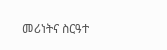መሪነትና ስርዓተ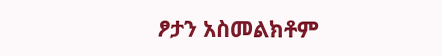ፆታን አስመልክቶም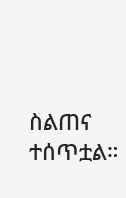ስልጠና ተሰጥቷል።